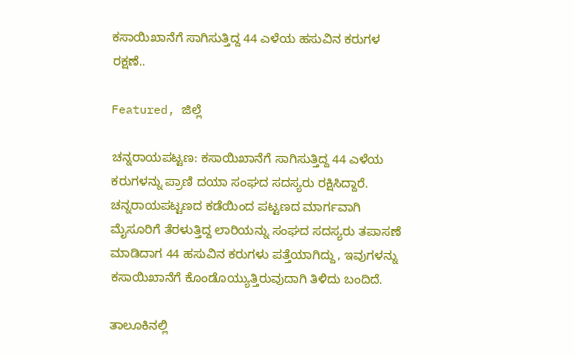ಕಸಾಯಿಖಾನೆಗೆ ಸಾಗಿಸುತ್ತಿದ್ದ 44 ಎಳೆಯ ಹಸುವಿನ ಕರುಗಳ ರಕ್ಷಣೆ..

Featured, ಜಿಲ್ಲೆ

ಚನ್ನರಾಯಪಟ್ಟಣ: ಕಸಾಯಿಖಾನೆಗೆ ಸಾಗಿಸುತ್ತಿದ್ದ 44 ಎಳೆಯ ಕರುಗಳನ್ನು ಪ್ರಾಣಿ ದಯಾ ಸಂಘದ ಸದಸ್ಯರು ರಕ್ಷಿಸಿದ್ದಾರೆ. ಚನ್ನರಾಯಪಟ್ಟಣದ ಕಡೆಯಿಂದ ಪಟ್ಟಣದ ಮಾರ್ಗವಾಗಿ ಮೈಸೂರಿಗೆ ತೆರಳುತ್ತಿದ್ದ ಲಾರಿಯನ್ನು ಸಂಘದ ಸದಸ್ಯರು ತಪಾಸಣೆ ಮಾಡಿದಾಗ 44 ಹಸುವಿನ ಕರುಗಳು ಪತ್ತೆಯಾಗಿದ್ದು, ಇವುಗಳನ್ನು ಕಸಾಯಿಖಾನೆಗೆ ಕೊಂಡೊಯ್ಯುತ್ತಿರುವುದಾಗಿ ತಿಳಿದು ಬಂದಿದೆ.

ತಾಲೂಕಿನಲ್ಲಿ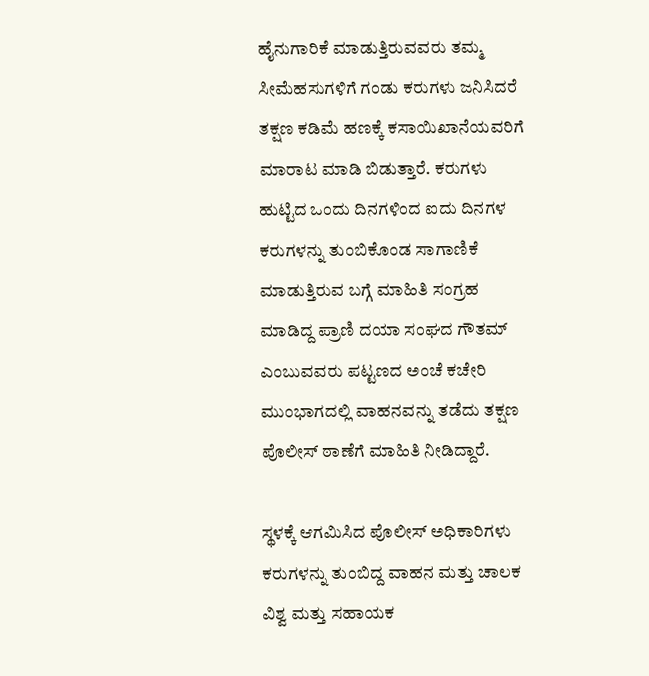ಹೈನುಗಾರಿಕೆ ಮಾಡುತ್ತಿರುವವರು ತಮ್ಮ ಸೀಮೆಹಸುಗಳಿಗೆ ಗಂಡು ಕರುಗಳು ಜನಿಸಿದರೆ ತಕ್ಷಣ ಕಡಿಮೆ ಹಣಕ್ಕೆ ಕಸಾಯಿಖಾನೆಯವರಿಗೆ ಮಾರಾಟ ಮಾಡಿ ಬಿಡುತ್ತಾರೆ. ಕರುಗಳು ಹುಟ್ಟಿದ ಒಂದು ದಿನಗಳಿಂದ ಐದು ದಿನಗಳ ಕರುಗಳನ್ನು ತುಂಬಿಕೊಂಡ ಸಾಗಾಣಿಕೆ ಮಾಡುತ್ತಿರುವ ಬಗ್ಗೆ ಮಾಹಿತಿ ಸಂಗ್ರಹ ಮಾಡಿದ್ದ ಪ್ರಾಣಿ ದಯಾ ಸಂಘದ ಗೌತಮ್ ಎಂಬುವವರು ಪಟ್ಟಣದ ಅಂಚೆ ಕಚೇರಿ ಮುಂಭಾಗದಲ್ಲಿ ವಾಹನವನ್ನು ತಡೆದು ತಕ್ಷಣ ಪೊಲೀಸ್ ಠಾಣೆಗೆ ಮಾಹಿತಿ ನೀಡಿದ್ದಾರೆ.

ಸ್ಥಳಕ್ಕೆ ಆಗಮಿಸಿದ ಪೊಲೀಸ್ ಅಧಿಕಾರಿಗಳು ಕರುಗಳನ್ನು ತುಂಬಿದ್ದ ವಾಹನ ಮತ್ತು ಚಾಲಕ ವಿಶ್ವ ಮತ್ತು ಸಹಾಯಕ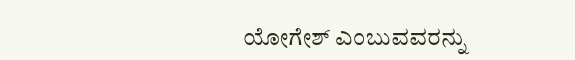ಯೋಗೇಶ್ ಎಂಬುವವರನ್ನು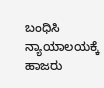ಬಂಧಿಸಿ ನ್ಯಾಯಾಲಯಕ್ಕೆ ಹಾಜರು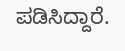ಪಡಿಸಿದ್ದಾರೆ.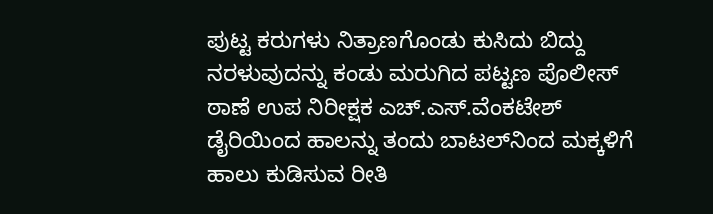ಪುಟ್ಟ ಕರುಗಳು ನಿತ್ರಾಣಗೊಂಡು ಕುಸಿದು ಬಿದ್ದು ನರಳುವುದನ್ನು ಕಂಡು ಮರುಗಿದ ಪಟ್ಟಣ ಪೊಲೀಸ್ ಠಾಣೆ ಉಪ ನಿರೀಕ್ಷಕ ಎಚ್.ಎಸ್.ವೆಂಕಟೇಶ್ ಡೈರಿಯಿಂದ ಹಾಲನ್ನು ತಂದು ಬಾಟಲ್‍ನಿಂದ ಮಕ್ಕಳಿಗೆ ಹಾಲು ಕುಡಿಸುವ ರೀತಿ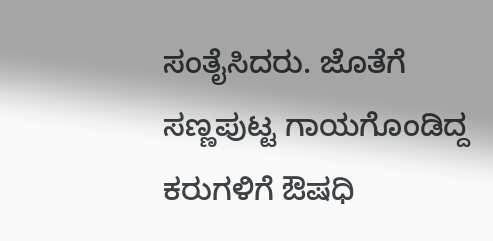ಸಂತೈಸಿದರು. ಜೊತೆಗೆ ಸಣ್ಣಪುಟ್ಟ ಗಾಯಗೊಂಡಿದ್ದ ಕರುಗಳಿಗೆ ಔಷಧಿ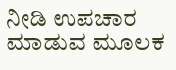ನೀಡಿ ಉಪಚಾರ ಮಾಡುವ ಮೂಲಕ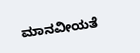ಮಾನವೀಯತೆ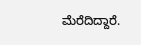ಮೆರೆದಿದ್ದಾರೆ.